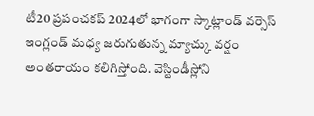టీ20 ప్రపంచకప్ 2024లో భాగంగా స్కాట్లాండ్ వర్సెస్ ఇంగ్లండ్ మధ్య జరుగుతున్న మ్యాచ్కు వర్షం అంతరాయం కలిగిస్తోంది. వెస్టిండీస్లోని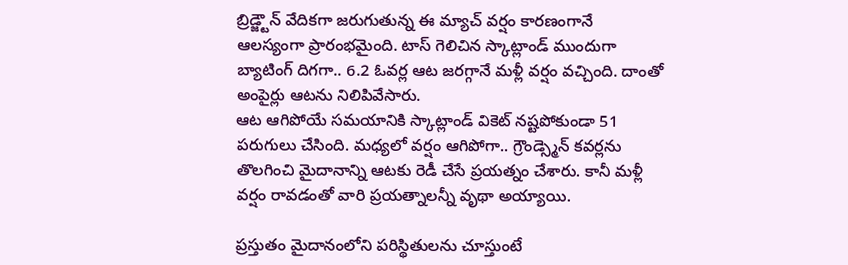బ్రిడ్జ్టౌన్ వేదికగా జరుగుతున్న ఈ మ్యాచ్ వర్షం కారణంగానే ఆలస్యంగా ప్రారంభమైంది. టాస్ గెలిచిన స్కాట్లాండ్ ముందుగా బ్యాటింగ్ దిగగా.. 6.2 ఓవర్ల ఆట జరగ్గానే మళ్లీ వర్షం వచ్చింది. దాంతో అంపైర్లు ఆటను నిలిపివేసారు.
ఆట ఆగిపోయే సమయానికి స్కాట్లాండ్ వికెట్ నష్టపోకుండా 51 పరుగులు చేసింది. మధ్యలో వర్షం ఆగిపోగా.. గ్రౌండ్స్మెన్ కవర్లను తొలగించి మైదానాన్ని ఆటకు రెడీ చేసే ప్రయత్నం చేశారు. కానీ మళ్లీ వర్షం రావడంతో వారి ప్రయత్నాలన్నీ వృథా అయ్యాయి.

ప్రస్తుతం మైదానంలోని పరిస్థితులను చూస్తుంటే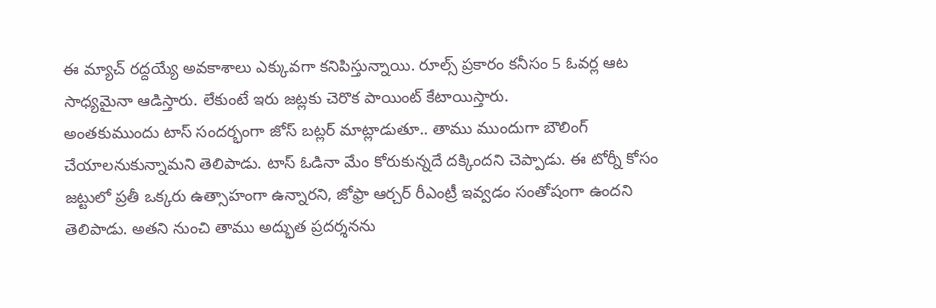ఈ మ్యాచ్ రద్దయ్యే అవకాశాలు ఎక్కువగా కనిపిస్తున్నాయి. రూల్స్ ప్రకారం కనీసం 5 ఓవర్ల ఆట సాధ్యమైనా ఆడిస్తారు. లేకుంటే ఇరు జట్లకు చెరొక పాయింట్ కేటాయిస్తారు.
అంతకుముందు టాస్ సందర్భంగా జోస్ బట్లర్ మాట్లాడుతూ.. తాము ముందుగా బౌలింగ్ చేయాలనుకున్నామని తెలిపాడు. టాస్ ఓడినా మేం కోరుకున్నదే దక్కిందని చెప్పాడు. ఈ టోర్నీ కోసం జట్టులో ప్రతీ ఒక్కరు ఉత్సాహంగా ఉన్నారని, జోఫ్రా ఆర్చర్ రీఎంట్రీ ఇవ్వడం సంతోషంగా ఉందని తెలిపాడు. అతని నుంచి తాము అద్భుత ప్రదర్శనను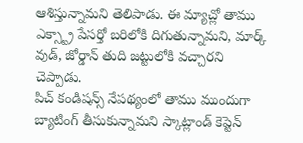ఆశిస్తున్నామని తెలిపాడు. ఈ మ్యాచ్లో తాము ఎక్స్ట్రా పేసర్తో బరిలోకి దిగుతున్నామని, మార్క్ వుడ్, జోర్డాన్ తుది జట్టులోకి వచ్చారని చెప్పాడు.
పిచ్ కండిషన్స్ నేపథ్యంలో తాము ముందుగా బ్యాటింగ్ తీసుకున్నామని స్కాట్లాండ్ కెప్టెన్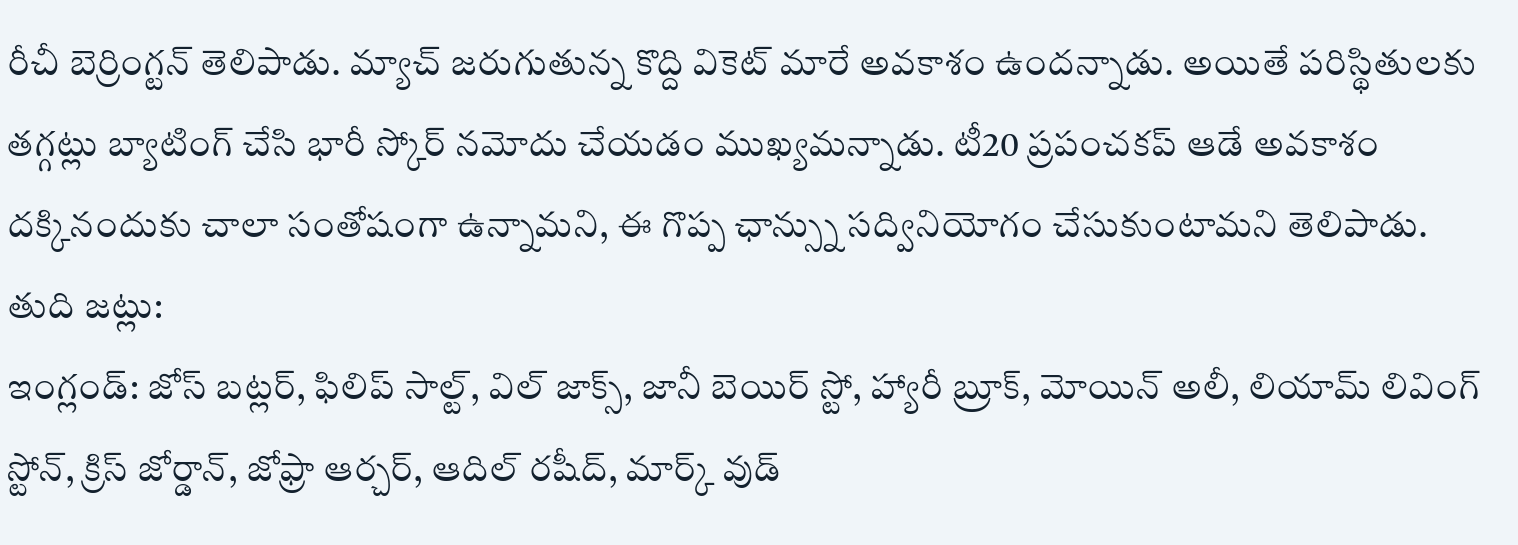రీచీ బెర్రింగ్టన్ తెలిపాడు. మ్యాచ్ జరుగుతున్న కొద్ది వికెట్ మారే అవకాశం ఉందన్నాడు. అయితే పరిస్థితులకు తగ్గట్లు బ్యాటింగ్ చేసి భారీ స్కోర్ నమోదు చేయడం ముఖ్యమన్నాడు. టీ20 ప్రపంచకప్ ఆడే అవకాశం దక్కినందుకు చాలా సంతోషంగా ఉన్నామని, ఈ గొప్ప ఛాన్స్ను సద్వినియోగం చేసుకుంటామని తెలిపాడు.
తుది జట్లు:
ఇంగ్లండ్: జోస్ బట్లర్, ఫిలిప్ సాల్ట్, విల్ జాక్స్, జానీ బెయిర్ స్టో, హ్యారీ బ్రూక్, మోయిన్ అలీ, లియామ్ లివింగ్ స్టోన్, క్రిస్ జోర్డాన్, జోఫ్రా ఆర్చర్, ఆదిల్ రషీద్, మార్క్ వుడ్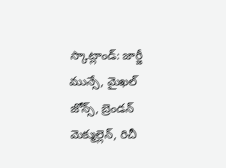స్కాట్లాండ్: జార్జీ మున్సే, మైఖల్ జోన్స్, బ్రెండన్ మెక్ముల్లెన్, రిచీ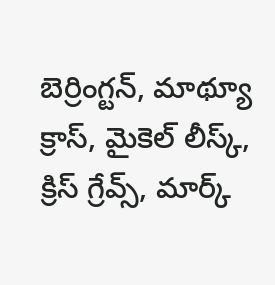బెర్రింగ్టన్, మాథ్యూ క్రాస్, మైకెల్ లీస్క్, క్రిస్ గ్రేవ్స్, మార్క్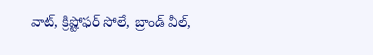వాట్, క్రిష్టోఫర్ సోలే, బ్రాండ్ వీల్,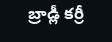బ్రాడ్లీ కర్రీ